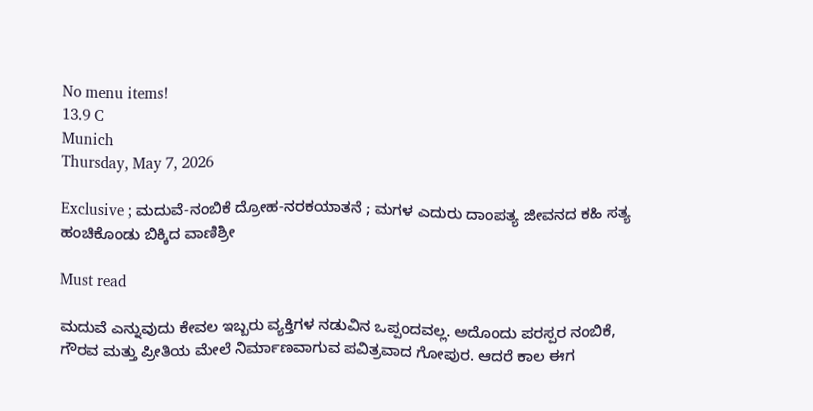No menu items!
13.9 C
Munich
Thursday, May 7, 2026

Exclusive ; ಮದುವೆ-ನಂಬಿಕೆ ದ್ರೋಹ-ನರಕಯಾತನೆ ; ಮಗಳ ಎದುರು ದಾಂಪತ್ಯ ಜೀವನದ ಕಹಿ ಸತ್ಯ ಹಂಚಿಕೊಂಡು ಬಿಕ್ಕಿದ ವಾಣಿಶ್ರೀ

Must read

ಮದುವೆ ಎನ್ನುವುದು ಕೇವಲ ಇಬ್ಬರು ವ್ಯಕ್ತಿಗಳ ನಡುವಿನ ಒಪ್ಪಂದವಲ್ಲ. ಅದೊಂದು ಪರಸ್ಪರ ನಂಬಿಕೆ, ಗೌರವ ಮತ್ತು ಪ್ರೀತಿಯ ಮೇಲೆ ನಿರ್ಮಾಣವಾಗುವ ಪವಿತ್ರವಾದ ಗೋಪುರ. ಆದರೆ ಕಾಲ ಈಗ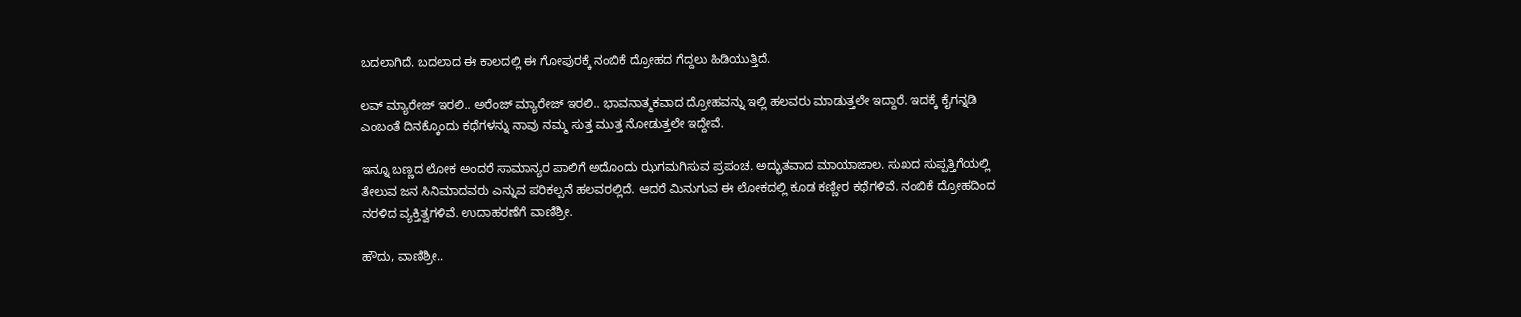ಬದಲಾಗಿದೆ. ಬದಲಾದ ಈ ಕಾಲದಲ್ಲಿ ಈ ಗೋಪುರಕ್ಕೆ ನಂಬಿಕೆ ದ್ರೋಹದ ಗೆದ್ದಲು ಹಿಡಿಯುತ್ತಿದೆ.

ಲವ್ ಮ್ಯಾರೇಜ್ ಇರಲಿ.. ಅರೆಂಜ್ ಮ್ಯಾರೇಜ್ ಇರಲಿ.. ಭಾವನಾತ್ಮಕವಾದ ದ್ರೋಹವನ್ನು ಇಲ್ಲಿ ಹಲವರು ಮಾಡುತ್ತಲೇ ಇದ್ದಾರೆ. ಇದಕ್ಕೆ ಕೈಗನ್ನಡಿ ಎಂಬಂತೆ ದಿನಕ್ಕೊಂದು ಕಥೆಗಳನ್ನು ನಾವು ನಮ್ಮ ಸುತ್ತ ಮುತ್ತ ನೋಡುತ್ತಲೇ ಇದ್ದೇವೆ.

ಇನ್ನೂ ಬಣ್ಣದ ಲೋಕ ಅಂದರೆ ಸಾಮಾನ್ಯರ ಪಾಲಿಗೆ ಅದೊಂದು ಝಗಮಗಿಸುವ ಪ್ರಪಂಚ. ಅದ್ಭುತವಾದ ಮಾಯಾಜಾಲ. ಸುಖದ ಸುಪ್ಪತ್ತಿಗೆಯಲ್ಲಿ ತೇಲುವ ಜನ ಸಿನಿಮಾದವರು ಎನ್ನುವ ಪರಿಕಲ್ಪನೆ ಹಲವರಲ್ಲಿದೆ. ಆದರೆ ಮಿನುಗುವ ಈ ಲೋಕದಲ್ಲಿ ಕೂಡ ಕಣ್ಣೀರ ಕಥೆಗಳಿವೆ. ನಂಬಿಕೆ ದ್ರೋಹದಿಂದ ನರಳಿದ ವ್ಯಕ್ತಿತ್ವಗಳಿವೆ. ಉದಾಹರಣೆಗೆ ವಾಣಿಶ್ರೀ.

ಹೌದು, ವಾಣಿಶ್ರೀ..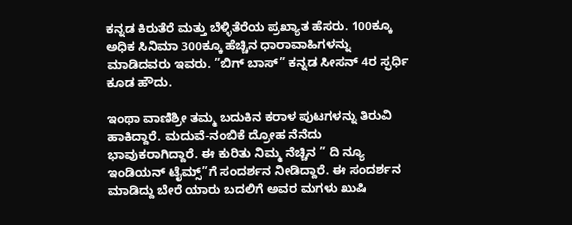ಕನ್ನಡ ಕಿರುತೆರೆ ಮತ್ತು ಬೆಳ್ಳಿತೆರೆಯ ಪ್ರಖ್ಯಾತ ಹೆಸರು. 100ಕ್ಕೂ ಅಧಿಕ ಸಿನಿಮಾ 300ಕ್ಕೂ ಹೆಚ್ಚಿನ ಧಾರಾವಾಹಿಗಳನ್ನು ಮಾಡಿದವರು ಇವರು. ”ಬಿಗ್‌ ಬಾಸ್‌” ಕನ್ನಡ ಸೀಸನ್‌ 4ರ ಸ್ಫರ್ಧಿ ಕೂಡ ಹೌದು.

ಇಂಥಾ ವಾಣಿಶ್ರೀ ತಮ್ಮ ಬದುಕಿನ ಕರಾಳ ಪುಟಗಳನ್ನು ತಿರುವಿ ಹಾಕಿದ್ದಾರೆ. ಮದುವೆ-ನಂಬಿಕೆ ದ್ರೋಹ ನೆನೆದು ಭಾವುಕರಾಗಿದ್ದಾರೆ. ಈ ಕುರಿತು ನಿಮ್ಮ ನೆಚ್ಚಿನ ” ದಿ ನ್ಯೂ ಇಂಡಿಯನ್ ಟೈಮ್ಸ್‌”ಗೆ ಸಂದರ್ಶನ ನೀಡಿದ್ದಾರೆ. ಈ ಸಂದರ್ಶನ ಮಾಡಿದ್ದು ಬೇರೆ ಯಾರು ಬದಲಿಗೆ ಅವರ ಮಗಳು ಖುಷಿ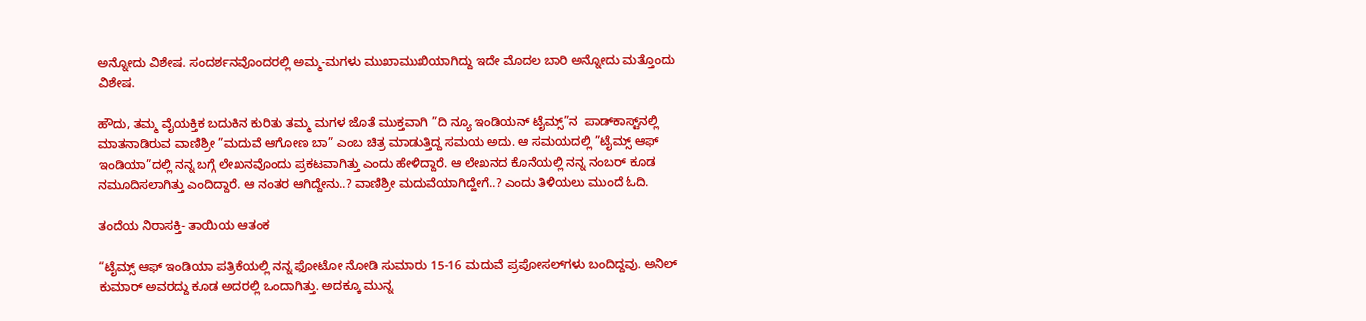ಅನ್ನೋದು ವಿಶೇ‍ಷ. ಸಂದರ್ಶನವೊಂದರಲ್ಲಿ ಅಮ್ಮ-ಮಗಳು ಮುಖಾಮುಖಿಯಾಗಿದ್ದು ಇದೇ ಮೊದಲ ಬಾರಿ ಅನ್ನೋದು ಮತ್ತೊಂದು ವಿಶೇಷ.

ಹೌದು, ತಮ್ಮ ವೈಯಕ್ತಿಕ ಬದುಕಿನ ಕುರಿತು ತಮ್ಮ ಮಗಳ ಜೊತೆ ಮುಕ್ತವಾಗಿ ”ದಿ ನ್ಯೂ ಇಂಡಿಯನ್ ಟೈಮ್ಸ್‌”ನ  ಪಾಡ್‌ಕಾಸ್ಟ್‌ನಲ್ಲಿ ಮಾತನಾಡಿರುವ ವಾಣಿಶ್ರೀ ”ಮದುವೆ ಆಗೋಣ ಬಾ” ಎಂಬ ಚಿತ್ರ ಮಾಡುತ್ತಿದ್ದ ಸಮಯ ಅದು. ಆ ಸಮಯದಲ್ಲಿ ”ಟೈಮ್ಸ್ ಆಫ್ ಇಂಡಿಯಾ”ದಲ್ಲಿ ನನ್ನ ಬಗ್ಗೆ ಲೇಖನವೊಂದು ಪ್ರಕಟವಾಗಿತ್ತು ಎಂದು ಹೇಳಿದ್ದಾರೆ. ಆ ಲೇಖನದ ಕೊನೆಯಲ್ಲಿ ನನ್ನ ನಂಬರ್ ಕೂಡ ನಮೂದಿಸಲಾಗಿತ್ತು ಎಂದಿದ್ದಾರೆ. ಆ ನಂತರ ಆಗಿದ್ದೇನು..? ವಾಣಿಶ್ರೀ ಮದುವೆಯಾಗಿದ್ಹೇಗೆ..? ಎಂದು ತಿಳಿಯಲು ಮುಂದೆ ಓದಿ.

ತಂದೆಯ ನಿರಾಸಕ್ತಿ- ತಾಯಿಯ ಆತಂಕ

“ಟೈಮ್ಸ್ ಆಫ್ ಇಂಡಿಯಾ ಪತ್ರಿಕೆಯಲ್ಲಿ ನನ್ನ ಫೋಟೋ ನೋಡಿ ಸುಮಾರು 15-16 ಮದುವೆ ಪ್ರಪೋಸಲ್‌ಗಳು ಬಂದಿದ್ದವು. ಅನಿಲ್ ಕುಮಾರ್ ಅವರದ್ದು ಕೂಡ ಅದರಲ್ಲಿ ಒಂದಾಗಿತ್ತು. ಅದಕ್ಕೂ ಮುನ್ನ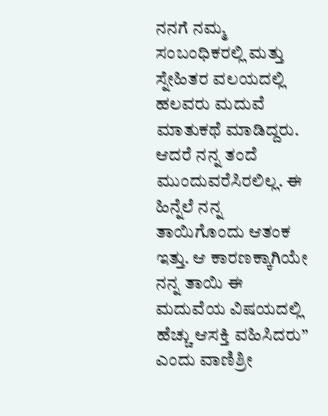ನನಗೆ ನಮ್ಮ ಸಂಬಂಧಿಕರಲ್ಲಿ ಮತ್ತು ಸ್ನೇಹಿತರ ವಲಯದಲ್ಲಿ ಹಲವರು ಮದುವೆ ಮಾತುಕಥೆ ಮಾಡಿದ್ದರು. ಆದರೆ ನನ್ನ ತಂದೆ ಮುಂದುವರೆಸಿರಲಿಲ್ಲ. ಈ ಹಿನ್ನೆಲೆ ನನ್ನ ತಾಯಿಗೊಂದು ಆತಂಕ ಇತ್ತು. ಆ ಕಾರಣಕ್ಕಾಗಿಯೇ ನನ್ನ ತಾಯಿ ಈ ಮದುವೆಯ ವಿಷಯದಲ್ಲಿ ಹೆಚ್ಚು ಆಸಕ್ತಿ ವಹಿಸಿದರು” ಎಂದು ವಾಣಿಶ್ರೀ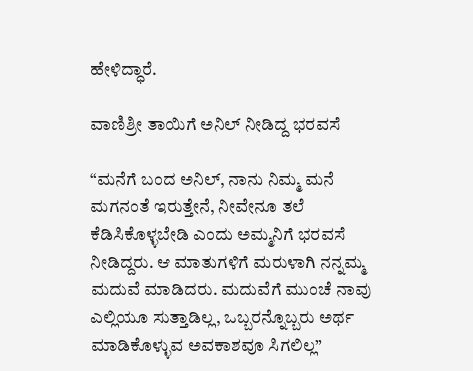ಹೇಳಿದ್ಧಾರೆ.

ವಾಣಿಶ್ರೀ ತಾಯಿಗೆ ಅನಿಲ್ ನೀಡಿದ್ದ ಭರವಸೆ

“ಮನೆಗೆ ಬಂದ ಅನಿಲ್, ನಾನು ನಿಮ್ಮ ಮನೆ ಮಗನಂತೆ ಇರುತ್ತೇನೆ, ನೀವೇನೂ ತಲೆ ಕೆಡಿಸಿಕೊಳ್ಳಬೇಡಿ ಎಂದು ಅಮ್ಮನಿಗೆ ಭರವಸೆ ನೀಡಿದ್ದರು. ಆ ಮಾತುಗಳಿಗೆ ಮರುಳಾಗಿ ನನ್ನಮ್ಮ ಮದುವೆ ಮಾಡಿದರು. ಮದುವೆಗೆ ಮುಂಚೆ ನಾವು ಎಲ್ಲಿಯೂ ಸುತ್ತಾಡಿಲ್ಲ, ಒಬ್ಬರನ್ನೊಬ್ಬರು ಅರ್ಥ ಮಾಡಿಕೊಳ್ಳುವ ಅವಕಾಶವೂ ಸಿಗಲಿಲ್ಲ”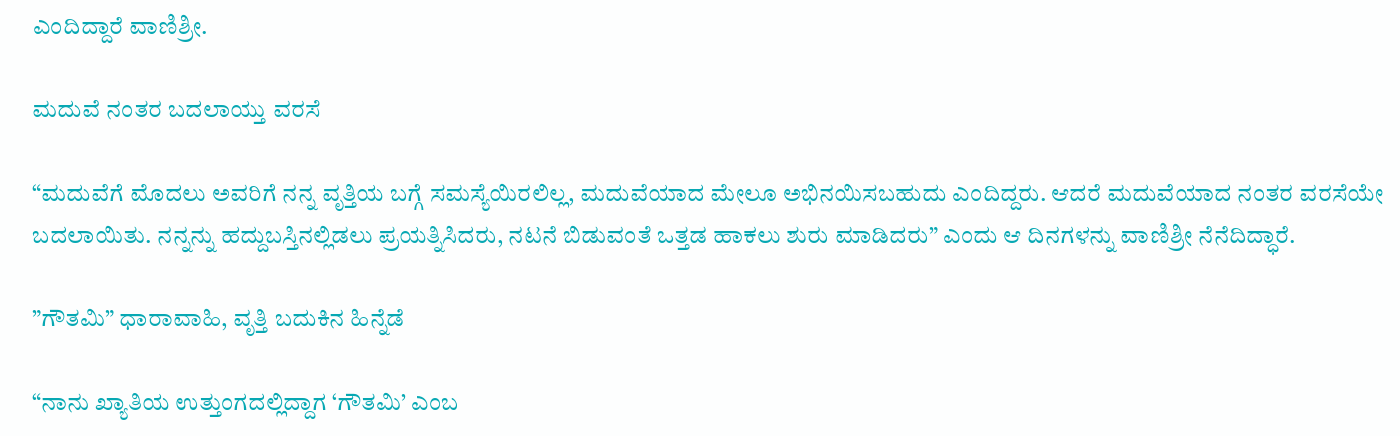ಎಂದಿದ್ದಾರೆ ವಾಣಿಶ್ರೀ.

ಮದುವೆ ನಂತರ ಬದಲಾಯ್ತು ವರಸೆ

“ಮದುವೆಗೆ ಮೊದಲು ಅವರಿಗೆ ನನ್ನ ವೃತ್ತಿಯ ಬಗ್ಗೆ ಸಮಸ್ಯೆಯಿರಲಿಲ್ಲ, ಮದುವೆಯಾದ ಮೇಲೂ ಅಭಿನಯಿಸಬಹುದು ಎಂದಿದ್ದರು. ಆದರೆ ಮದುವೆಯಾದ ನಂತರ ವರಸೆಯೇ ಬದಲಾಯಿತು. ನನ್ನನ್ನು ಹದ್ದುಬಸ್ತಿನಲ್ಲಿಡಲು ಪ್ರಯತ್ನಿಸಿದರು, ನಟನೆ ಬಿಡುವಂತೆ ಒತ್ತಡ ಹಾಕಲು ಶುರು ಮಾಡಿದರು” ಎಂದು ಆ ದಿನಗಳನ್ನು ವಾಣಿಶ್ರೀ ನೆನೆದಿದ್ಧಾರೆ.

”ಗೌತಮಿ” ಧಾರಾವಾಹಿ, ವೃತ್ತಿ ಬದುಕಿನ ಹಿನ್ನೆಡೆ

“ನಾನು ಖ್ಯಾತಿಯ ಉತ್ತುಂಗದಲ್ಲಿದ್ದಾಗ ‘ಗೌತಮಿ’ ಎಂಬ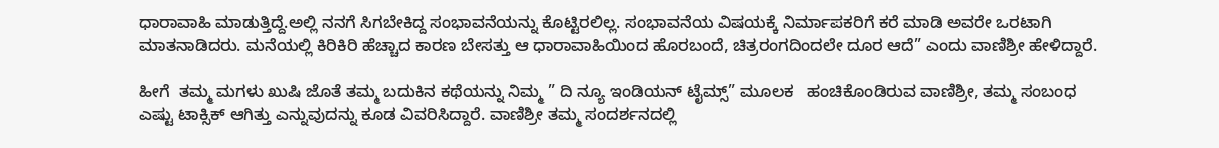ಧಾರಾವಾಹಿ ಮಾಡುತ್ತಿದ್ದೆ.ಅಲ್ಲಿ ನನಗೆ ಸಿಗಬೇಕಿದ್ದ ಸಂಭಾವನೆಯನ್ನು ಕೊಟ್ಟಿರಲಿಲ್ಲ. ಸಂಭಾವನೆಯ ವಿಷಯಕ್ಕೆ ನಿರ್ಮಾಪಕರಿಗೆ ಕರೆ ಮಾಡಿ ಅವರೇ ಒರಟಾಗಿ ಮಾತನಾಡಿದರು. ಮನೆಯಲ್ಲಿ ಕಿರಿಕಿರಿ ಹೆಚ್ಚಾದ ಕಾರಣ ಬೇಸತ್ತು ಆ ಧಾರಾವಾಹಿಯಿಂದ ಹೊರಬಂದೆ, ಚಿತ್ರರಂಗದಿಂದಲೇ ದೂರ ಆದೆ” ಎಂದು ವಾಣಿಶ್ರೀ ಹೇಳಿದ್ದಾರೆ.

ಹೀಗೆ  ತಮ್ಮ ಮಗಳು ಖುಷಿ ಜೊತೆ ತಮ್ಮ ಬದುಕಿನ ಕಥೆಯನ್ನು ನಿಮ್ಮ ” ದಿ ನ್ಯೂ ಇಂಡಿಯನ್ ಟೈಮ್ಸ್‌” ಮೂಲಕ   ಹಂಚಿಕೊಂಡಿರುವ ವಾಣಿಶ್ರೀ, ತಮ್ಮ ಸಂಬಂಧ ಎಷ್ಟು ಟಾಕ್ಸಿಕ್ ಆಗಿತ್ತು ಎನ್ನುವುದನ್ನು ಕೂಡ ವಿವರಿಸಿದ್ದಾರೆ. ವಾಣಿಶ್ರೀ ತಮ್ಮ ಸಂದರ್ಶನದಲ್ಲಿ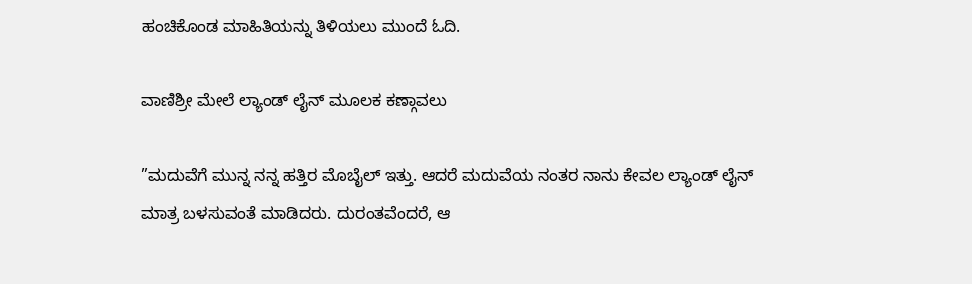ಹಂಚಿಕೊಂಡ ಮಾಹಿತಿಯನ್ನು ತಿಳಿಯಲು ಮುಂದೆ ಓದಿ.

ವಾಣಿಶ್ರೀ ಮೇಲೆ ಲ್ಯಾಂಡ್ ಲೈನ್ ಮೂಲಕ ಕಣ್ಗಾವಲು

”ಮದುವೆಗೆ ಮುನ್ನ ನನ್ನ ಹತ್ತಿರ ಮೊಬೈಲ್ ಇತ್ತು. ಆದರೆ ಮದುವೆಯ ನಂತರ ನಾನು ಕೇವಲ ಲ್ಯಾಂಡ್ ಲೈನ್ ಮಾತ್ರ ಬಳಸುವಂತೆ ಮಾಡಿದರು. ದುರಂತವೆಂದರೆ, ಆ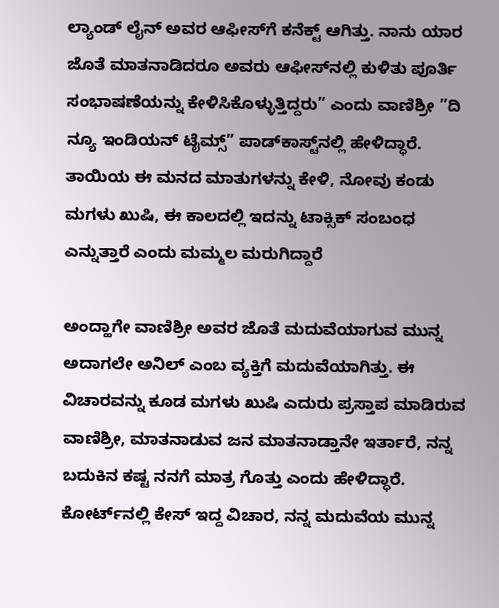ಲ್ಯಾಂಡ್ ಲೈನ್ ಅವರ ಆಫೀಸ್‌ಗೆ ಕನೆಕ್ಟ್ ಆಗಿತ್ತು. ನಾನು ಯಾರ ಜೊತೆ ಮಾತನಾಡಿದರೂ ಅವರು ಆಫೀಸ್‌ನಲ್ಲಿ ಕುಳಿತು ಪೂರ್ತಿ ಸಂಭಾಷಣೆಯನ್ನು ಕೇಳಿಸಿಕೊಳ್ಳುತ್ತಿದ್ದರು” ಎಂದು ವಾಣಿಶ್ರೀ ”ದಿ ನ್ಯೂ ಇಂಡಿಯನ್ ಟೈಮ್ಸ್” ಪಾಡ್‌ಕಾಸ್ಟ್‌ನಲ್ಲಿ ಹೇಳಿದ್ಧಾರೆ. ತಾಯಿಯ ಈ ಮನದ ಮಾತುಗಳನ್ನು ಕೇಳಿ, ನೋವು ಕಂಡು ಮಗಳು ಖುಷಿ, ಈ ಕಾಲದಲ್ಲಿ ಇದನ್ನು ಟಾಕ್ಸಿಕ್ ಸಂಬಂಧ ಎನ್ನುತ್ತಾರೆ ಎಂದು ಮಮ್ಮಲ ಮರುಗಿದ್ದಾರೆ

ಅಂದ್ಹಾಗೇ ವಾಣಿಶ್ರೀ ಅವರ ಜೊತೆ ಮದುವೆಯಾಗುವ ಮುನ್ನ ಅದಾಗಲೇ ಅನಿಲ್ ಎಂಬ ವ್ಯಕ್ತಿಗೆ ಮದುವೆಯಾಗಿತ್ತು. ಈ ವಿಚಾರವನ್ನು ಕೂಡ ಮಗಳು ಖುಷಿ ಎದುರು ಪ್ರಸ್ತಾಪ ಮಾಡಿರುವ ವಾಣಿಶ್ರೀ, ಮಾತನಾಡುವ ಜನ ಮಾತನಾಡ್ತಾನೇ ಇರ್ತಾರೆ, ನನ್ನ ಬದುಕಿನ ಕಷ್ಟ ನನಗೆ ಮಾತ್ರ ಗೊತ್ತು ಎಂದು ಹೇಳಿದ್ಧಾರೆ. ಕೋರ್ಟ್‌ನಲ್ಲಿ ಕೇಸ್ ಇದ್ದ ವಿಚಾರ, ನನ್ನ ಮದುವೆಯ ಮುನ್ನ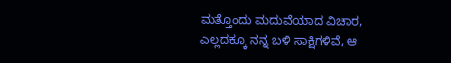ಮತ್ತೊಂದು ಮದುವೆಯಾದ ವಿಚಾರ, ಎಲ್ಲದಕ್ಕೂ ನನ್ನ ಬಳಿ ಸಾಕ್ಷಿಗಳಿವೆ, ಆ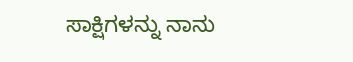ಸಾಕ್ಷಿಗಳನ್ನು ನಾನು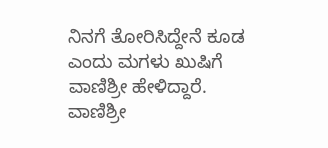ನಿನಗೆ ತೋರಿಸಿದ್ದೇನೆ ಕೂಡ ಎಂದು ಮಗಳು ಖುಷಿಗೆ ವಾಣಿಶ್ರೀ ಹೇಳಿದ್ದಾರೆ.  ವಾಣಿಶ್ರೀ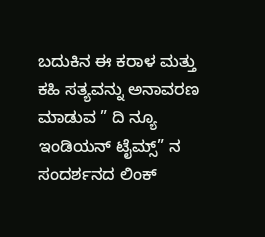ಬದುಕಿನ ಈ ಕರಾಳ ಮತ್ತು ಕಹಿ ಸತ್ಯವನ್ನು ಅನಾವರಣ ಮಾಡುವ ” ದಿ ನ್ಯೂ ಇಂಡಿಯನ್ ಟೈಮ್ಸ್‌” ನ ಸಂದರ್ಶನದ ಲಿಂಕ್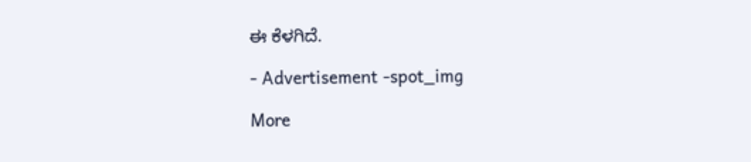ಈ ಕೆಳಗಿದೆ.

- Advertisement -spot_img

More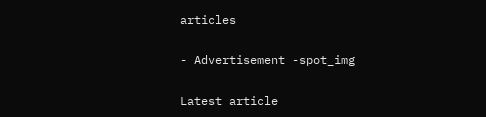articles

- Advertisement -spot_img

Latest article